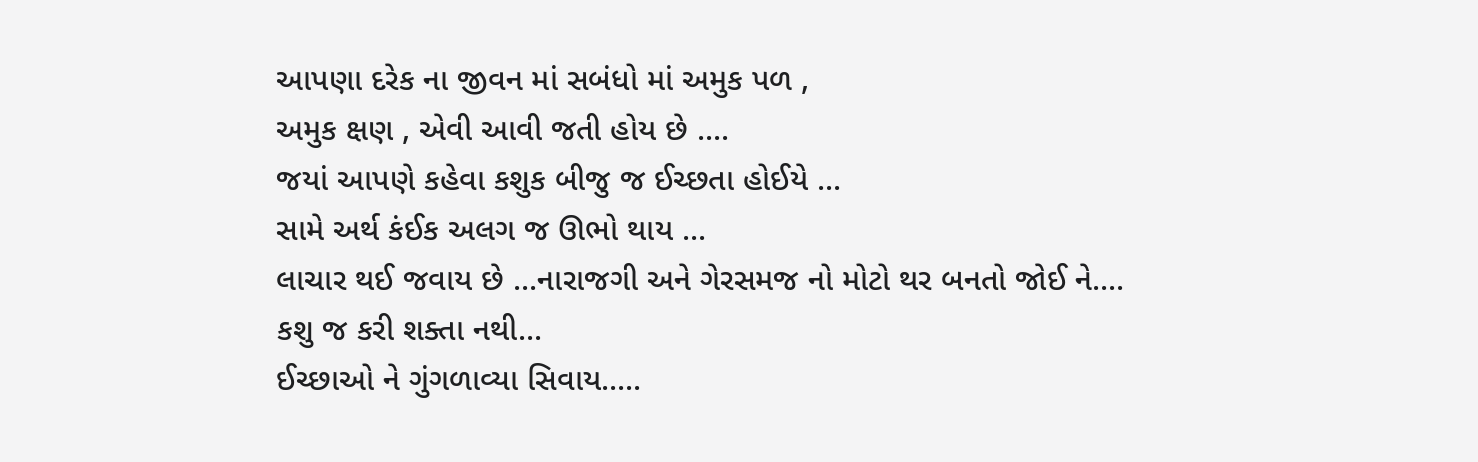આપણા દરેક ના જીવન માં સબંધો માં અમુક પળ ,
અમુક ક્ષણ , એવી આવી જતી હોય છે ....
જયાં આપણે કહેવા કશુક બીજુ જ ઈચ્છતા હોઈયે ...
સામે અર્થ કંઈક અલગ જ ઊભો થાય ...
લાચાર થઈ જવાય છે ...નારાજગી અને ગેરસમજ નો મોટો થર બનતો જોઈ ને....
કશુ જ કરી શક્તા નથી...
ઈચ્છાઓ ને ગુંગળાવ્યા સિવાય.....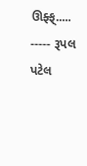ઊફ્ફ્.....
----- રૂપલ પટેલ